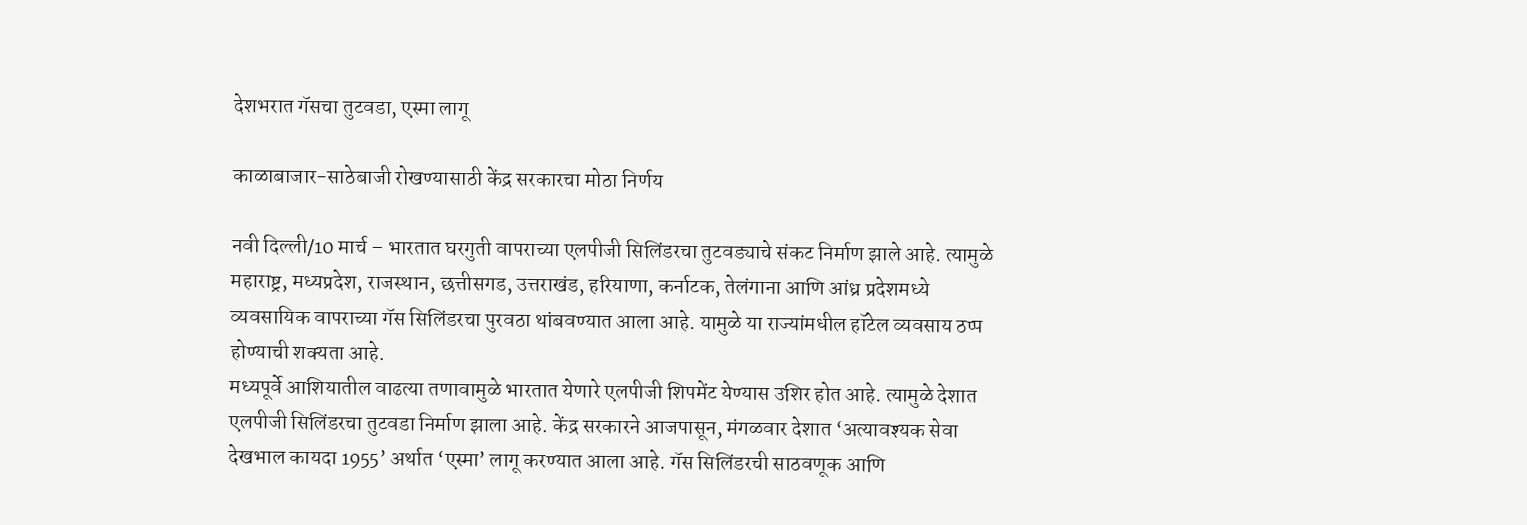देशभरात गॅसचा तुटवडा, एस्मा लागू

काळाबाजार-साठेबाजी रोखण्यासाठी केंद्र सरकारचा मोठा निर्णय

नवी दिल्ली/10 मार्च – भारतात घरगुती वापराच्या एलपीजी सिलिंडरचा तुटवड्याचे संकट निर्माण झाले आहे. त्यामुळे महाराष्ट्र, मध्यप्रदेश, राजस्थान, छत्तीसगड, उत्तराखंड, हरियाणा, कर्नाटक, तेलंगाना आणि आंध्र प्रदेशमध्ये व्यवसायिक वापराच्या गॅस सिलिंडरचा पुरवठा थांबवण्यात आला आहे. यामुळे या राज्यांमधील हॉटेल व्यवसाय ठप्प होण्याची शक्यता आहे.
मध्यपूर्वे आशियातील वाढत्या तणावामुळे भारतात येणारे एलपीजी शिपमेंट येण्यास उशिर होत आहे. त्यामुळे देशात एलपीजी सिलिंडरचा तुटवडा निर्माण झाला आहे. केंद्र सरकारने आजपासून, मंगळवार देशात ‘अत्यावश्यक सेवा देखभाल कायदा 1955’ अर्थात ‘एस्मा’ लागू करण्यात आला आहे. गॅस सिलिंडरची साठवणूक आणि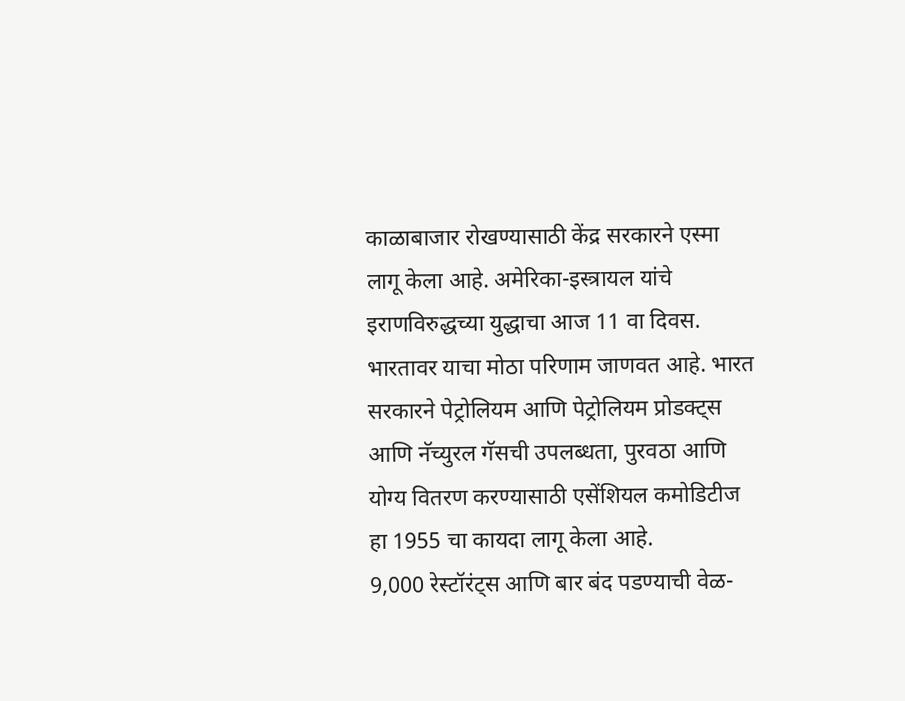काळाबाजार रोखण्यासाठी केंद्र सरकारने एस्मा लागू केला आहे. अमेरिका-इस्त्रायल यांचे इराणविरुद्धच्या युद्धाचा आज 11 वा दिवस. भारतावर याचा मोठा परिणाम जाणवत आहे. भारत सरकारने पेट्रोलियम आणि पेट्रोलियम प्रोडक्ट्स आणि नॅच्युरल गॅसची उपलब्धता, पुरवठा आणि योग्य वितरण करण्यासाठी एसेंशियल कमोडिटीज हा 1955 चा कायदा लागू केला आहे.
9,000 रेस्टॉरंट्स आणि बार बंद पडण्याची वेळ-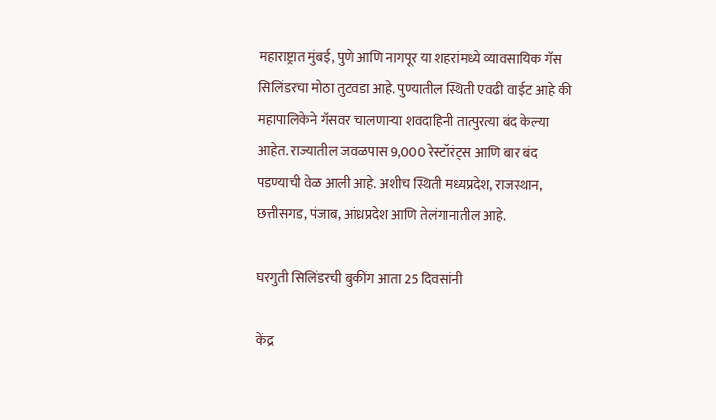महाराष्ट्रात मुंबई, पुणे आणि नागपूर या शहरांमध्ये व्यावसायिक गॅस सिलिंडरचा मोठा तुटवडा आहे. पुण्यातील स्थिती एवढी वाईट आहे की महापालिकेने गॅसवर चालणार्‍या शवदाहिनी तात्पुरत्या बंद केल्या आहेत. राज्यातील जवळपास 9,000 रेस्टॉरंट्स आणि बार बंद पडण्याची वेळ आली आहे. अशीच स्थिती मध्यप्रदेश, राजस्थान, छत्तीसगड, पंजाब, आंध्रप्रदेश आणि तेलंगानातील आहे.

घरगुती सिलिंडरची बुकींग आता 25 दिवसांनी

केंद्र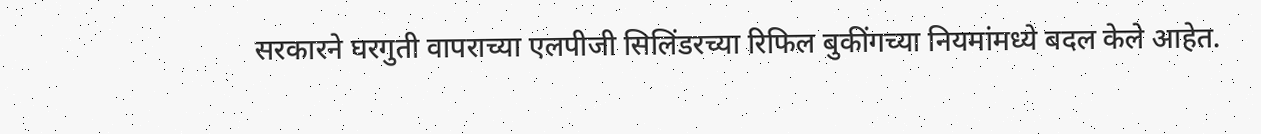सरकारने घरगुती वापराच्या एलपीजी सिलिंडरच्या रिफिल बुकींगच्या नियमांमध्ये बदल केले आहेत.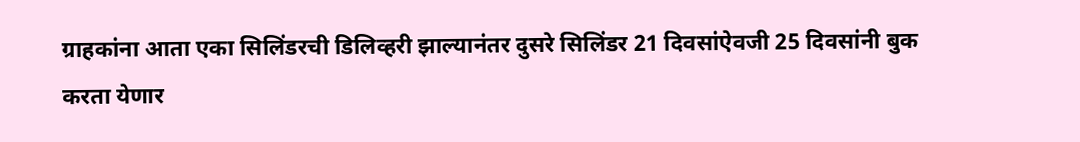ग्राहकांना आता एका सिलिंडरची डिलिव्हरी झाल्यानंतर दुसरे सिलिंडर 21 दिवसांऐवजी 25 दिवसांनी बुक करता येणार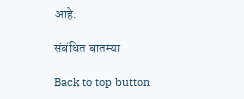आहे.

संबंधित बातम्या

Back to top button